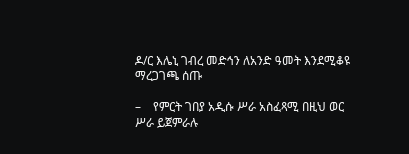ዶ/ር እሌኒ ገብረ መድኅን ለአንድ ዓመት እንደሚቆዩ ማረጋገጫ ሰጡ

–    የምርት ገበያ አዲሱ ሥራ አስፈጻሚ በዚህ ወር ሥራ ይጀምራሉ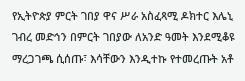የኢትዮጵያ ምርት ገበያ ዋና ሥራ አስፈጻሚ ዶክተር እሌኒ ገብረ መድኅን በምርት ገበያው ለአንድ ዓመት እንደሚቆዩ ማረጋገጫ ሲሰጡ፣ እሳቸውን እንዲተኩ የተመረጡት አቶ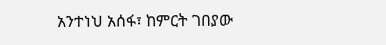አንተነህ አሰፋ፣ ከምርት ገበያው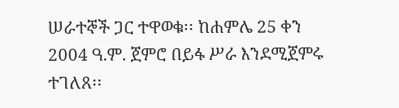ሠራተኞች ጋር ተዋወቁ፡፡ ከሐምሌ 25 ቀን 2004 ዓ.ም. ጀምሮ በይፋ ሥራ እንደሚጀምሩ ተገለጸ፡፡